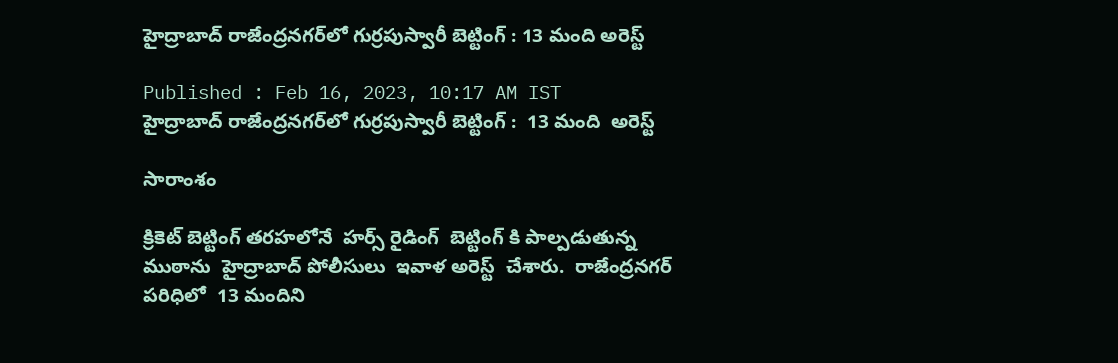హైద్రాబాద్ రాజేంద్రనగర్‌లో గుర్రపుస్వారీ బెట్టింగ్ : 13 మంది అరెస్ట్

Published : Feb 16, 2023, 10:17 AM IST
హైద్రాబాద్ రాజేంద్రనగర్‌లో గుర్రపుస్వారీ బెట్టింగ్ :  13 మంది  అరెస్ట్

సారాంశం

క్రికెట్ బెట్టింగ్ తరహలోనే  హర్స్ రైడింగ్  బెట్టింగ్ కి పాల్పడుతున్న  ముఠాను  హైద్రాబాద్ పోలీసులు  ఇవాళ అరెస్ట్  చేశారు.  రాజేంద్రనగర్ పరిధిలో  13 మందిని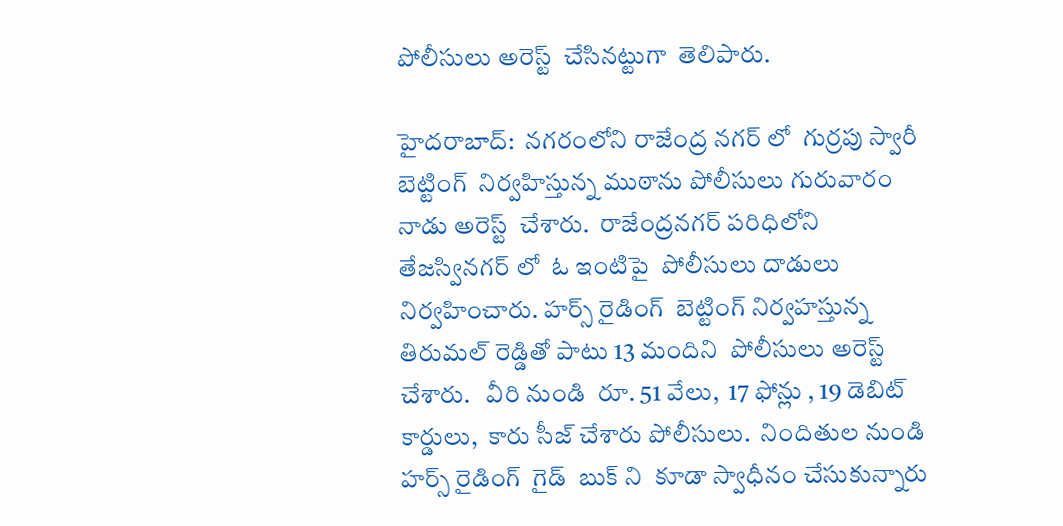పోలీసులు అరెస్ట్  చేసినట్టుగా  తెలిపారు.

హైదరాబాద్:  నగరంలోని రాజేంద్ర నగర్ లో  గుర్రపు స్వారీ బెట్టింగ్  నిర్వహిస్తున్న ముఠాను పోలీసులు గురువారం నాడు అరెస్ట్  చేశారు.  రాజేంద్రనగర్ పరిధిలోని  తేజస్వినగర్ లో  ఓ ఇంటిపై  పోలీసులు దాడులు నిర్వహించారు. హర్స్ రైడింగ్  బెట్టింగ్ నిర్వహస్తున్న తిరుమల్ రెడ్డితో పాటు 13 మందిని  పోలీసులు అరెస్ట్  చేశారు.   వీరి నుండి  రూ. 51 వేలు,  17 ఫోన్లు , 19 డెబిట్ కార్డులు,  కారు సీజ్ చేశారు పోలీసులు.  నిందితుల నుండి  హర్స్ రైడింగ్  గైడ్  బుక్ ని  కూడా స్వాధీనం చేసుకున్నారు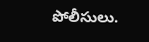పోలీసులు.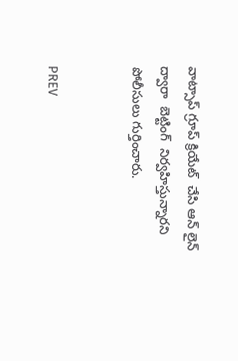వాట్సాప్ గ్రూప్ క్రియేట్  చేసి ఆన్ లైన్  ద్వారా  బెట్టింగ్  నిర్వహిస్తున్నారని  పోలీసులు గుర్తించారు.


PREV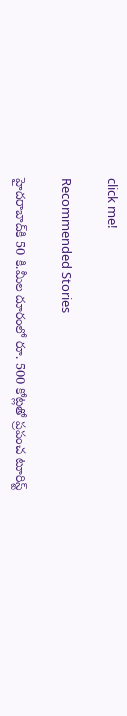click me!

Recommended Stories

హైద‌రాబాద్‌కి 50 కి.మీల దూరంలో రూ. 500 కోట్ల‌తో ప్ర‌పంచ టూరిస్ట్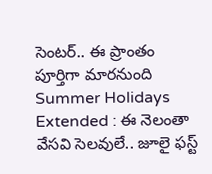సెంట‌ర్‌.. ఈ ప్రాంతం పూర్తిగా మార‌నుంది
Summer Holidays Extended : ఈ నెలంతా వేసవి సెలవులే.. జూలై ఫస్ట్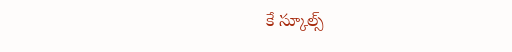కే స్కూల్స్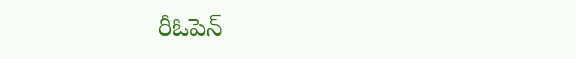రీఓపెన్